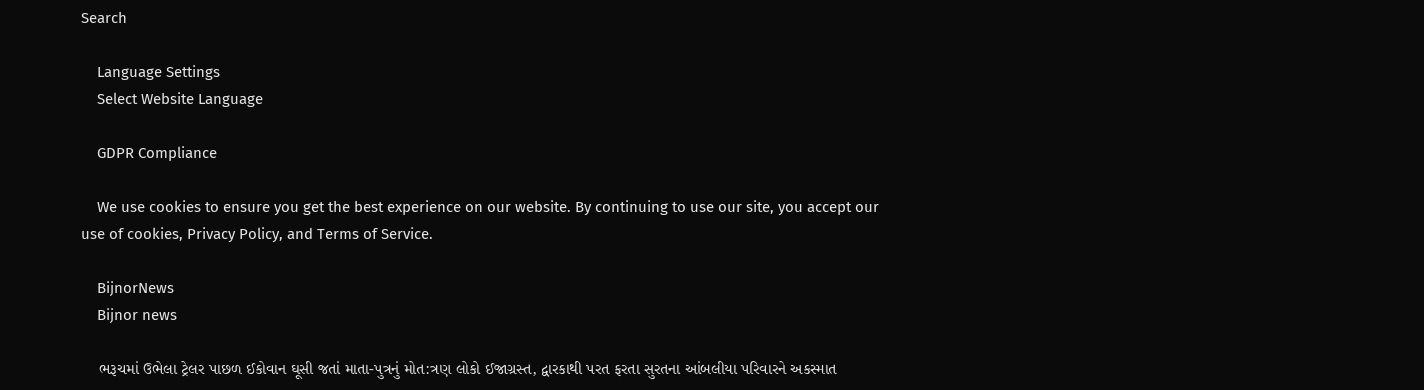Search

    Language Settings
    Select Website Language

    GDPR Compliance

    We use cookies to ensure you get the best experience on our website. By continuing to use our site, you accept our use of cookies, Privacy Policy, and Terms of Service.

    BijnorNews
    Bijnor news

    ભરૂચમાં ઉભેલા ટ્રેલર પાછળ ઈકોવાન ઘૂસી જતાં માતા-પુત્રનું મોત:ત્રણ લોકો ઈજાગ્રસ્ત, દ્વારકાથી પરત ફરતા સુરતના આંબલીયા પરિવારને અકસ્માત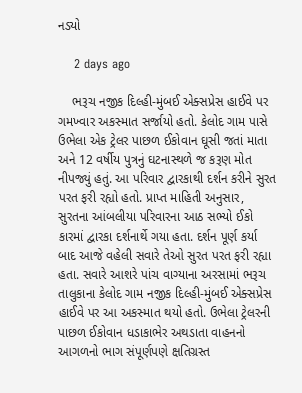નડ્યો

    2 days ago

    ભરૂચ નજીક દિલ્હી-મુંબઈ એક્સપ્રેસ હાઈવે પર ગમખ્વાર અકસ્માત સર્જાયો હતો. કેલોદ ગામ પાસે ઉભેલા એક ટ્રેલર પાછળ ઈકોવાન ઘૂસી જતાં માતા અને 12 વર્ષીય પુત્રનું ઘટનાસ્થળે જ કરૂણ મોત નીપજ્યું હતું. આ પરિવાર દ્વારકાથી દર્શન કરીને સુરત પરત ફરી રહ્યો હતો. પ્રાપ્ત માહિતી અનુસાર, સુરતના આંબલીયા પરિવારના આઠ સભ્યો ઈકો કારમાં દ્વારકા દર્શનાર્થે ગયા હતા. દર્શન પૂર્ણ કર્યા બાદ આજે વહેલી સવારે તેઓ સુરત પરત ફરી રહ્યા હતા. સવારે આશરે પાંચ વાગ્યાના અરસામાં ભરૂચ તાલુકાના કેલોદ ગામ નજીક દિલ્હી-મુંબઈ એક્સપ્રેસ હાઈવે પર આ અકસ્માત થયો હતો. ઉભેલા ટ્રેલરની પાછળ ઈકોવાન ધડાકાભેર અથડાતા વાહનનો આગળનો ભાગ સંપૂર્ણપણે ક્ષતિગ્રસ્ત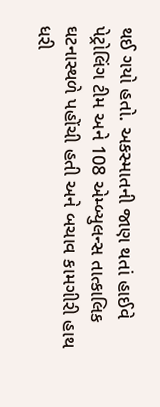થઈ ગયો હતો. અકસ્માતની જાણ થતાં હાઈવે પેટ્રોલિંગ ટીમ અને 108 એમ્બ્યુલન્સ તાત્કાલિક ઘટનાસ્થળે પહોંચી હતી અને બચાવ કામગીરી હાથ ધરી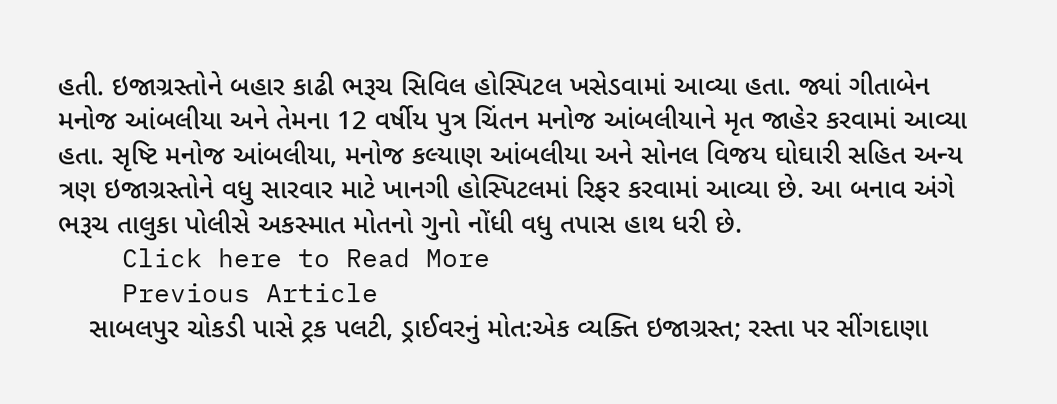હતી. ઇજાગ્રસ્તોને બહાર કાઢી ભરૂચ સિવિલ હોસ્પિટલ ખસેડવામાં આવ્યા હતા. જ્યાં ગીતાબેન મનોજ આંબલીયા અને તેમના 12 વર્ષીય પુત્ર ચિંતન મનોજ આંબલીયાને મૃત જાહેર કરવામાં આવ્યા હતા. સૃષ્ટિ મનોજ આંબલીયા, મનોજ કલ્યાણ આંબલીયા અને સોનલ વિજય ઘોઘારી સહિત અન્ય ત્રણ ઇજાગ્રસ્તોને વધુ સારવાર માટે ખાનગી હોસ્પિટલમાં રિફર કરવામાં આવ્યા છે. આ બનાવ અંગે ભરૂચ તાલુકા પોલીસે અકસ્માત મોતનો ગુનો નોંધી વધુ તપાસ હાથ ધરી છે.
    Click here to Read More
    Previous Article
    સાબલપુર ચોકડી પાસે ટ્રક પલટી, ડ્રાઈવરનું મોત:એક વ્યક્તિ ઇજાગ્રસ્ત; રસ્તા પર સીંગદાણા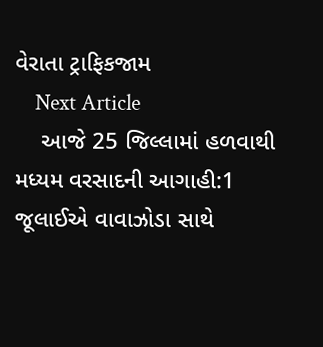વેરાતા ટ્રાફિકજામ
    Next Article
    આજે 25 જિલ્લામાં હળવાથી મધ્યમ વરસાદની આગાહી:1 જૂલાઈએ વાવાઝોડા સાથે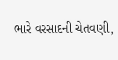ભારે વરસાદની ચેતવણી,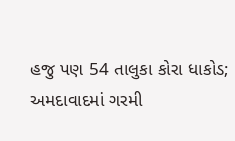હજુ પણ 54 તાલુકા કોરા ધાકોડ; અમદાવાદમાં ગરમી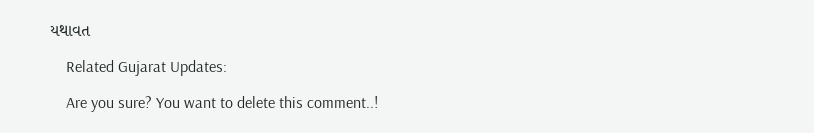યથાવત

    Related Gujarat Updates:

    Are you sure? You want to delete this comment..!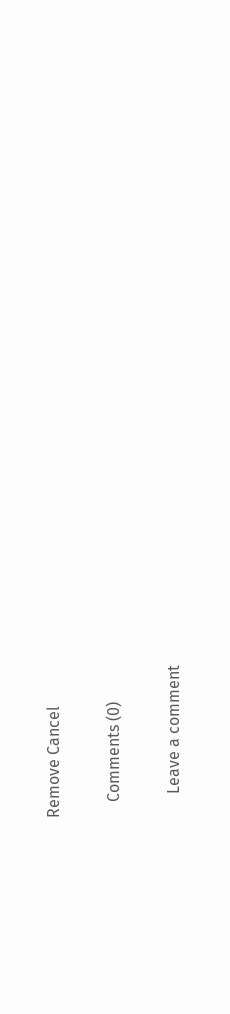Remove Cancel

    Comments (0)

      Leave a comment